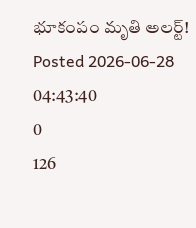భూకంపం మృతి అలర్ట్!
Posted 2026-06-28 04:43:40
0
126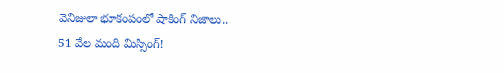వెనిజులా భూకంపంలో షాకింగ్ నిజాలు..
51 వేల మంది మిస్సింగ్!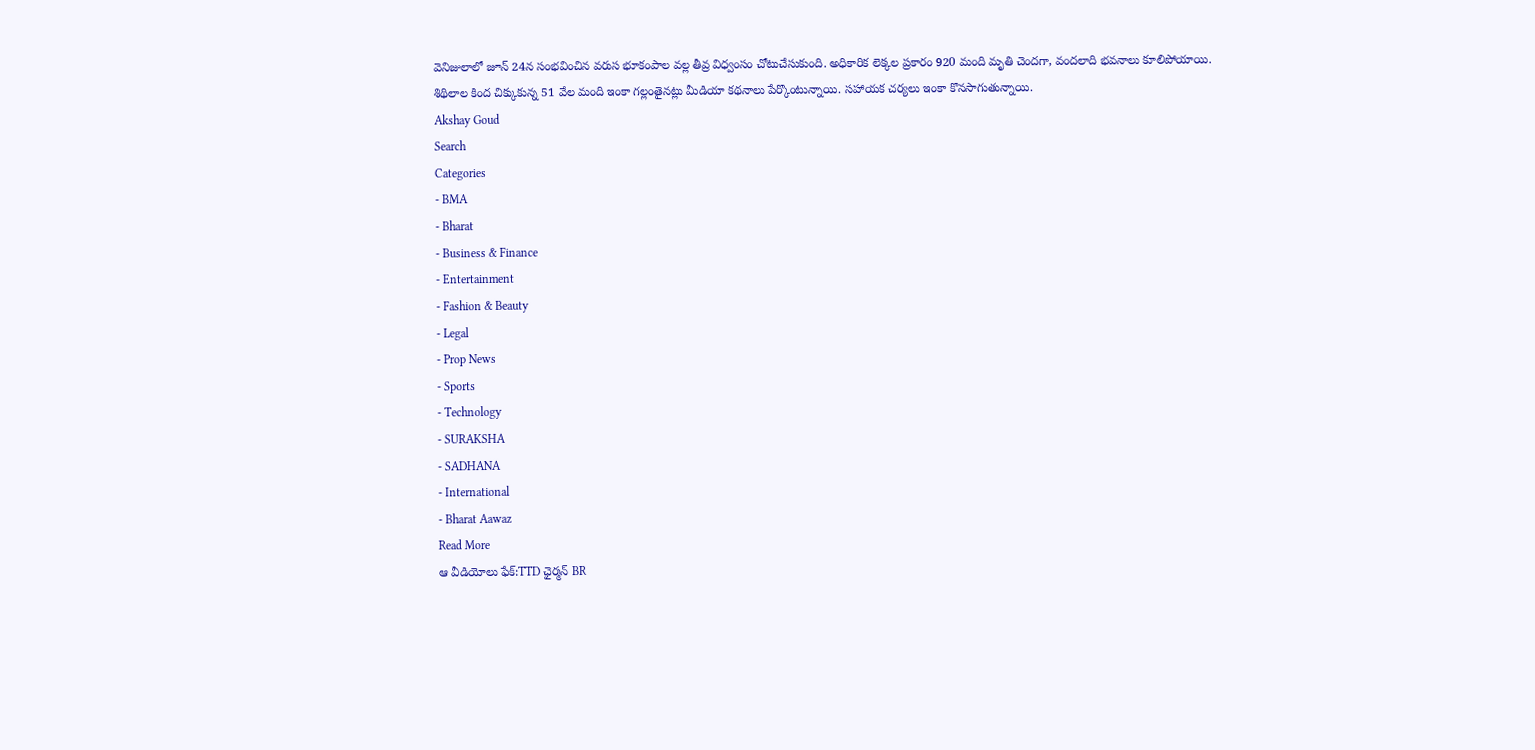వెనిజులాలో జూన్ 24న సంభవించిన వరుస భూకంపాల వల్ల తీవ్ర విధ్వంసం చోటుచేసుకుంది. అధికారిక లెక్కల ప్రకారం 920 మంది మృతి చెందగా, వందలాది భవనాలు కూలిపోయాయి.
శిథిలాల కింద చిక్కుకున్న 51 వేల మంది ఇంకా గల్లంతైనట్లు మీడియా కథనాలు పేర్కొంటున్నాయి. సహాయక చర్యలు ఇంకా కొనసాగుతున్నాయి.
Akshay Goud
Search
Categories
- BMA
- Bharat
- Business & Finance
- Entertainment
- Fashion & Beauty
- Legal
- Prop News
- Sports
- Technology
- SURAKSHA
- SADHANA
- International
- Bharat Aawaz
Read More
ఆ వీడియోలు ఫేక్:TTD ఛైర్మన్ BR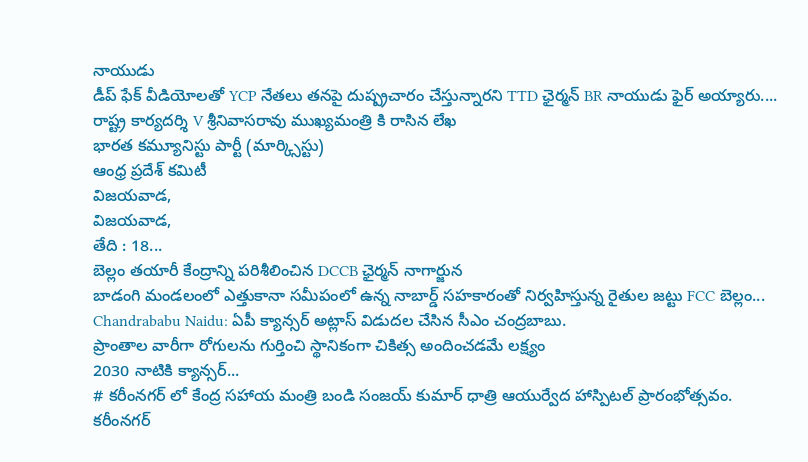నాయుడు
డీప్ ఫేక్ వీడియోలతో YCP నేతలు తనపై దుష్ప్రచారం చేస్తున్నారని TTD ఛైర్మన్ BR నాయుడు ఫైర్ అయ్యారు....
రాష్ట్ర కార్యదర్శి V శ్రీనివాసరావు ముఖ్యమంత్రి కి రాసిన లేఖ
భారత కమ్యూనిస్టు పార్టీ (మార్క్సిస్టు)
ఆంధ్ర ప్రదేశ్ కమిటీ
విజయవాడ,
విజయవాడ,
తేది : 18...
బెల్లం తయారీ కేంద్రాన్ని పరిశీలించిన DCCB ఛైర్మన్ నాగార్జున
బాడంగి మండలంలో ఎత్తుకానా సమీపంలో ఉన్న నాబార్డ్ సహకారంతో నిర్వహిస్తున్న రైతుల జట్టు FCC బెల్లం...
Chandrababu Naidu: ఏపీ క్యాన్సర్ అట్లాస్ విడుదల చేసిన సీఎం చంద్రబాబు.
ప్రాంతాల వారీగా రోగులను గుర్తించి స్థానికంగా చికిత్స అందించడమే లక్ష్యం
2030 నాటికి క్యాన్సర్...
# కరీంనగర్ లో కేంద్ర సహాయ మంత్రి బండి సంజయ్ కుమార్ ధాత్రి ఆయుర్వేద హాస్పిటల్ ప్రారంభోత్సవం.
కరీంనగర్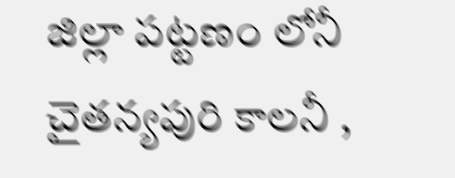జిల్లా పట్టణం లోనీ చైతన్యపురి కాలనీ ,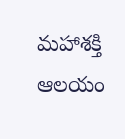మహాశక్తి ఆలయం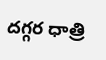దగ్గర ధాత్రి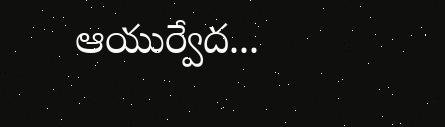ఆయుర్వేద...